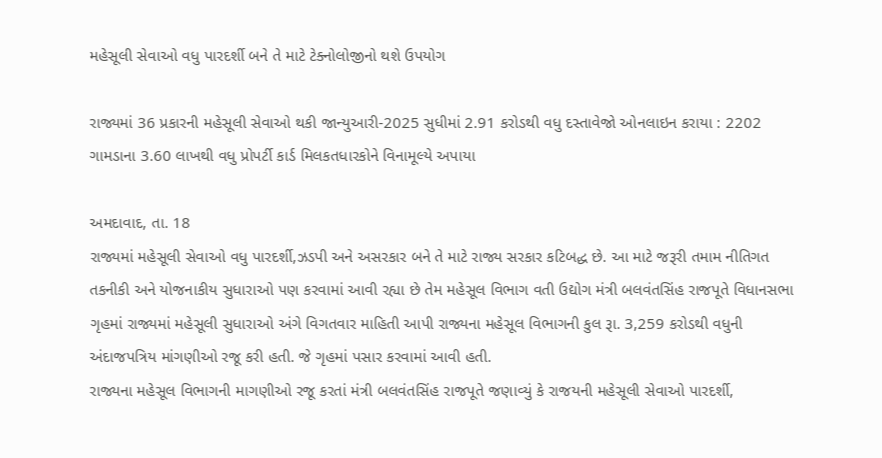મહેસૂલી સેવાઓ વધુ પારદર્શી બને તે માટે ટેક્નોલોજીનો થશે ઉપયોગ

રાજ્યમાં 36 પ્રકારની મહેસૂલી સેવાઓ થકી જાન્યુઆરી-2025 સુધીમાં 2.91 કરોડથી વધુ દસ્તાવેજો ઓનલાઇન કરાયા : 2202 ગામડાના 3.60 લાખથી વધુ પ્રોપર્ટી કાર્ડ મિલકતધારકોને વિનામૂલ્યે અપાયા

અમદાવાદ, તા. 18
રાજ્યમાં મહેસૂલી સેવાઓ વધુ પારદર્શી,ઝડપી અને અસરકાર બને તે માટે રાજ્ય સરકાર કટિબદ્ધ છે. આ માટે જરૂરી તમામ નીતિગત તકનીકી અને યોજનાકીય સુધારાઓ પણ કરવામાં આવી રહ્યા છે તેમ મહેસૂલ વિભાગ વતી ઉદ્યોગ મંત્રી બલવંતસિંહ રાજપૂતે વિધાનસભા ગૃહમાં રાજ્યમાં મહેસૂલી સુધારાઓ અંગે વિગતવાર માહિતી આપી રાજ્યના મહેસૂલ વિભાગની કુલ રૂા. 3,259 કરોડથી વધુની અંદાજપત્રિય માંગણીઓ રજૂ કરી હતી. જે ગૃહમાં પસાર કરવામાં આવી હતી.
રાજ્યના મહેસૂલ વિભાગની માગણીઓ રજૂ કરતાં મંત્રી બલવંતસિંહ રાજપૂતે જણાવ્યું કે રાજયની મહેસૂલી સેવાઓ પારદર્શી,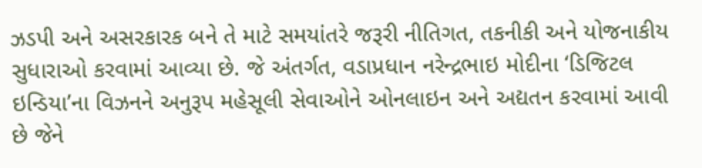ઝડપી અને અસરકારક બને તે માટે સમયાંતરે જરૂરી નીતિગત, તકનીકી અને યોજનાકીય સુધારાઓ કરવામાં આવ્યા છે. જે અંતર્ગત, વડાપ્રધાન નરેન્દ્રભાઇ મોદીના ‘ડિજિટલ ઇન્ડિયા’ના વિઝનને અનુરૂપ મહેસૂલી સેવાઓને ઓનલાઇન અને અદ્યતન કરવામાં આવી છે જેને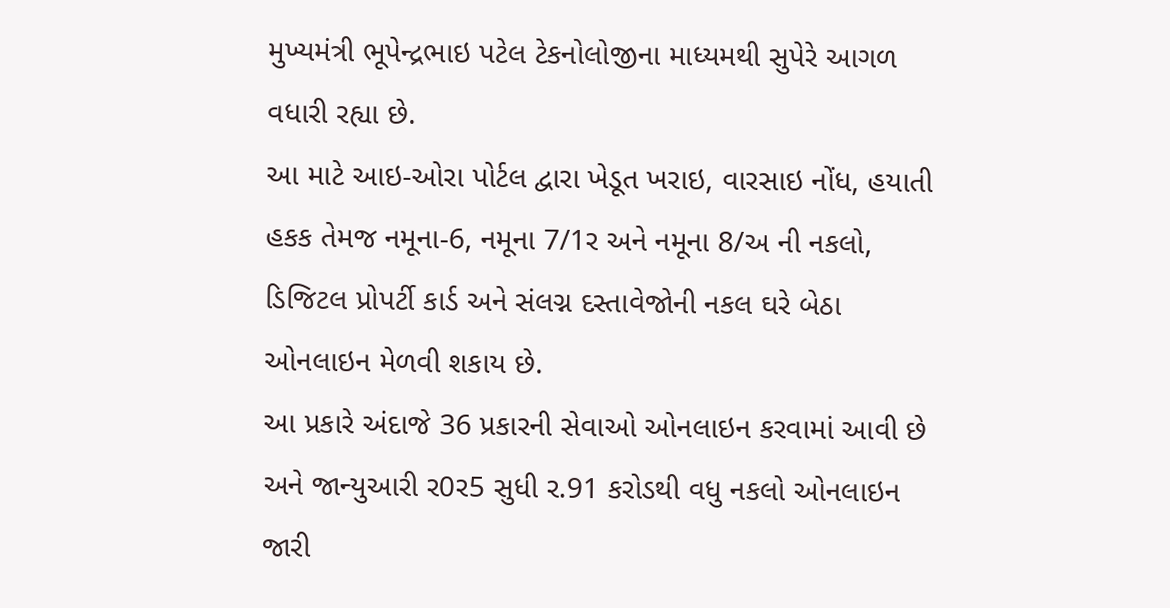મુખ્યમંત્રી ભૂપેન્દ્રભાઇ પટેલ ટેકનોલોજીના માધ્યમથી સુપેરે આગળ વધારી રહ્યા છે.
આ માટે આઇ-ઓરા પોર્ટલ દ્વારા ખેડૂત ખરાઇ, વારસાઇ નોંધ, હયાતી હકક તેમજ નમૂના-6, નમૂના 7/1ર અને નમૂના 8/અ ની નકલો, ડિજિટલ પ્રોપર્ટી કાર્ડ અને સંલગ્ન દસ્તાવેજોની નકલ ઘરે બેઠા ઓનલાઇન મેળવી શકાય છે.
આ પ્રકારે અંદાજે 36 પ્રકારની સેવાઓ ઓનલાઇન કરવામાં આવી છે અને જાન્યુઆરી ર0ર5 સુધી ર.91 કરોડથી વધુ નકલો ઓનલાઇન જારી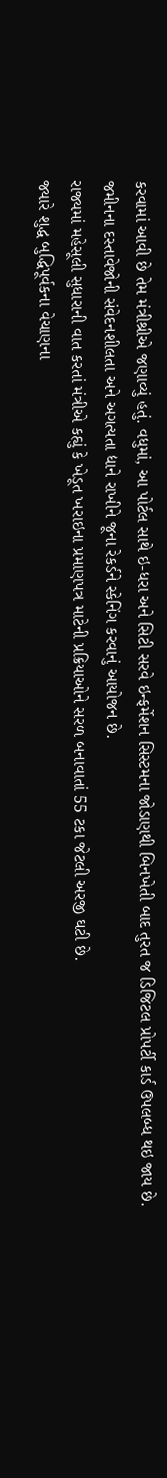કરવામાં આવી છે તેમ મંત્રીશ્રીએ જણાવ્યું હતું. વધુમાં, આ પોર્ટલ સાથે ઇ-ધરા અને સિટી સરવે ઇન્ફર્મેશન સિસ્ટમના જોડાણથી બિનખેતી બાદ તુરત જ ડિજિટલ પ્રોપર્ટી કાર્ડ ઉપલબ્ધ થઇ જાય છે.
જમીનના દસ્તાવેજોની સંવેદનશીલતા અને અગત્યતા દ્યાને રાખીને જૂના રેકર્ડને સ્કેનિંગ કરવાનું આયોજન છે.
રાજ્યમાં મહેસૂલી સુધારાની વાત કરતાં મંત્રીએ કહ્યું કે ખેડૂત ખરાઇના પ્રમાણપત્ર માટેની પ્રક્રિયાઓને સરળ બનાવાતાં 55 ટકા જેટલી અરજી ઘટી છે.
જ્યારે શુદ્ધ બુદ્ધિપૂર્વકના વેચાણના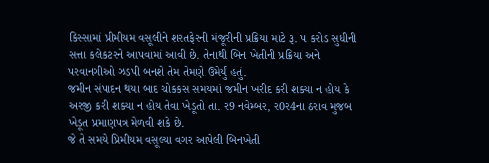કિસ્સામાં પ્રીમીયમ વસૂલીને શરતફેરની મંજૂરીની પ્રક્રિયા માટે રૂ. પ કરોડ સુધીની સત્તા કલેકટરને આપવામાં આવી છે. તેનાથી બિન ખેતીની પ્રક્રિયા અને પરવાનગીઓ ઝડપી બનશે તેમ તેમણે ઉમેર્યું હતું.
જમીન સંપાદન થયા બાદ ચોકકસ સમયમાં જમીન ખરીદ કરી શક્યા ન હોય કે અરજી કરી શક્યા ન હોય તેવા ખેડૂતો તા. ર9 નવેમ્બર, ર0ર4ના ઠરાવ મુજબ ખેડૂત પ્રમાણપત્ર મેળવી શકે છે.
જે તે સમયે પ્રિમીયમ વસૂલ્યા વગર આપેલી બિનખેતી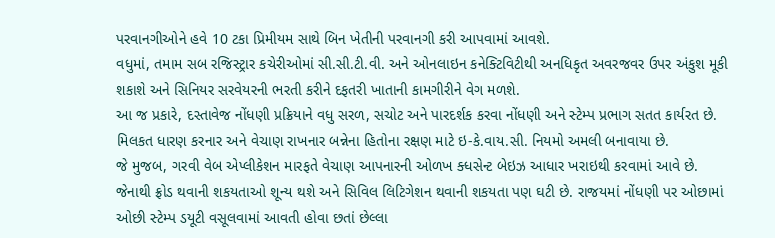પરવાનગીઓને હવે 10 ટકા પ્રિમીયમ સાથે બિન ખેતીની પરવાનગી કરી આપવામાં આવશે.
વધુમાં, તમામ સબ રજિસ્ટ્રાર કચેરીઓમાં સી.સી.ટી.વી. અને ઓનલાઇન કનેક્ટિવિટીથી અનધિકૃત અવરજવર ઉપર અંકુશ મૂકી શકાશે અને સિનિયર સરવેયરની ભરતી કરીને દફતરી ખાતાની કામગીરીને વેગ મળશે.
આ જ પ્રકારે, દસ્તાવેજ નોંધણી પ્રક્રિયાને વધુ સરળ, સચોટ અને પારદર્શક કરવા નોંધણી અને સ્ટેમ્પ પ્રભાગ સતત કાર્યરત છે. મિલકત ધારણ કરનાર અને વેચાણ રાખનાર બન્નેના હિતોના રક્ષણ માટે ઇ-કે.વાય.સી. નિયમો અમલી બનાવાયા છે.
જે મુજબ, ગરવી વેબ એપ્લીકેશન મારફતે વેચાણ આપનારની ઓળખ ક્ધસેન્ટ બેઇઝ આધાર ખરાઇથી કરવામાં આવે છે.
જેનાથી ફ્રોડ થવાની શકયતાઓ શૂન્ય થશે અને સિવિલ લિટિગેશન થવાની શકયતા પણ ઘટી છે. રાજયમાં નોંધણી પર ઓછામાં ઓછી સ્ટેમ્પ ડયૂટી વસૂલવામાં આવતી હોવા છતાં છેલ્લા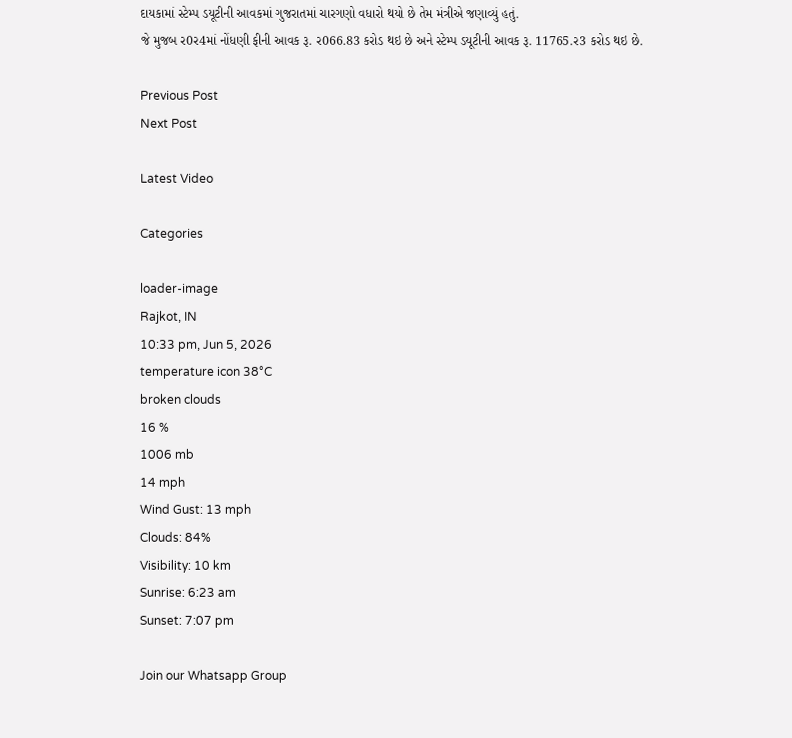દાયકામાં સ્ટેમ્પ ડયૂટીની આવકમાં ગુજરાતમાં ચારગણો વધારો થયો છે તેમ મંત્રીએ જણાવ્યું હતું.
જે મુજબ ર0ર4માં નોંધણી ફીની આવક રૂ. ર066.83 કરોડ થઇ છે અને સ્ટેમ્પ ડયૂટીની આવક રૂ. 11765.ર3 કરોડ થઇ છે.

Previous Post
Next Post

Latest Video

Categories

loader-image
Rajkot, IN
10:33 pm, Jun 5, 2026
temperature icon 38°C
broken clouds
16 %
1006 mb
14 mph
Wind Gust: 13 mph
Clouds: 84%
Visibility: 10 km
Sunrise: 6:23 am
Sunset: 7:07 pm

Join our Whatsapp Group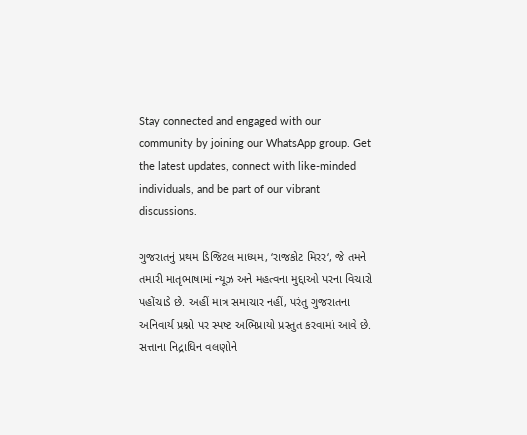Stay connected and engaged with our community by joining our WhatsApp group. Get the latest updates, connect with like-minded individuals, and be part of our vibrant discussions.

ગુજરાતનું પ્રથમ ડિજિટલ માધ્યમ, ‘રાજકોટ મિરર‘, જે તમને તમારી માતૃભાષામાં ન્યૂઝ અને મહત્વના મુદ્દાઓ પરના વિચારો પહોંચાડે છે. અહીં માત્ર સમાચાર નહીં, પરંતુ ગુજરાતના અનિવાર્ય પ્રશ્નો પર સ્પષ્ટ અભિપ્રાયો પ્રસ્તુત કરવામાં આવે છે. સત્તાના નિદ્રાધિન વલણોને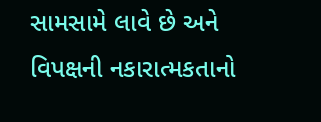સામસામે લાવે છે અને વિપક્ષની નકારાત્મકતાનો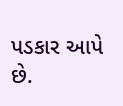પડકાર આપે છે.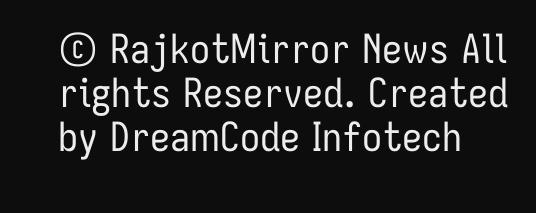© RajkotMirror News All rights Reserved. Created by DreamCode Infotech